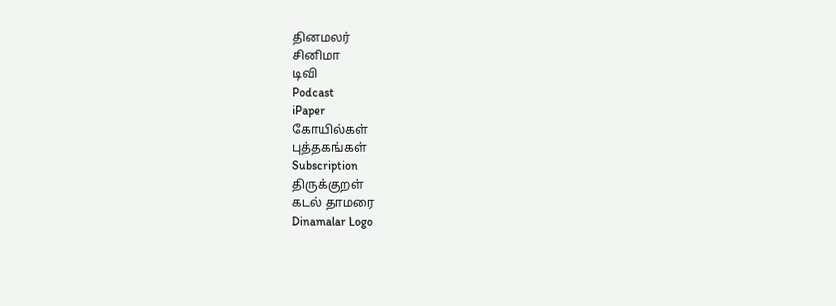தினமலர்
சினிமா
டிவி
Podcast
iPaper
கோயில்கள்
புத்தகங்கள்
Subscription
திருக்குறள்
கடல் தாமரை
Dinamalar Logo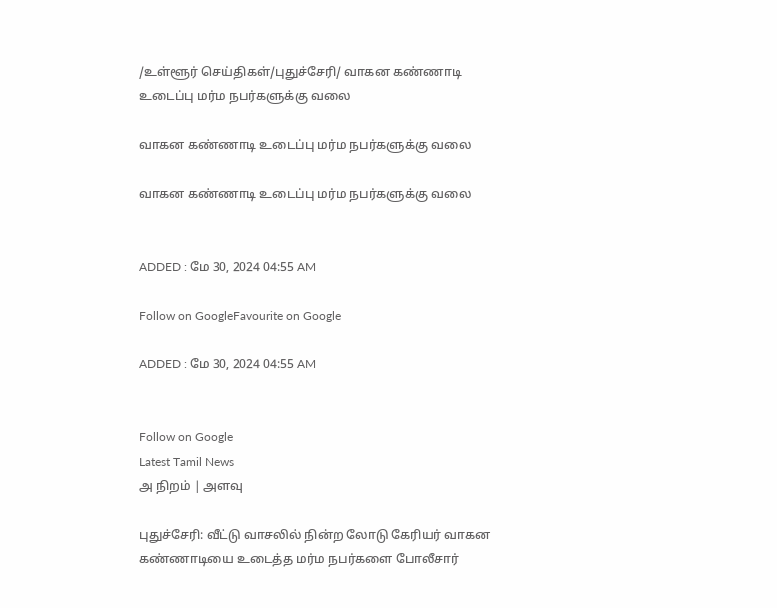/உள்ளூர் செய்திகள்/புதுச்சேரி/ வாகன கண்ணாடி உடைப்பு மர்ம நபர்களுக்கு வலை

வாகன கண்ணாடி உடைப்பு மர்ம நபர்களுக்கு வலை

வாகன கண்ணாடி உடைப்பு மர்ம நபர்களுக்கு வலை


ADDED : மே 30, 2024 04:55 AM

Follow on GoogleFavourite on Google

ADDED : மே 30, 2024 04:55 AM


Follow on Google
Latest Tamil News
அ நிறம் | அளவு

புதுச்சேரி: வீட்டு வாசலில் நின்ற லோடு கேரியர் வாகன கண்ணாடியை உடைத்த மர்ம நபர்களை போலீசார்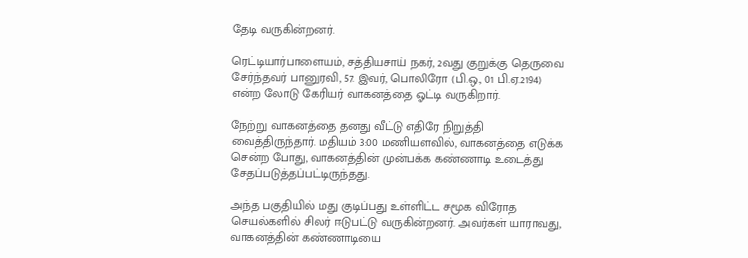தேடி வருகின்றனர்.

ரெட்டியார்பாளையம், சத்தியசாய் நகர், 2வது குறுக்கு தெருவை சேர்ந்தவர் பானுரவி, 57. இவர், பொலிரோ (பி.ஒ., 01 பி.ஏ.2194) என்ற லோடு கேரியர் வாகனத்தை ஓட்டி வருகிறார்.

நேற்று வாகனத்தை தனது வீட்டு எதிரே நிறுத்தி வைத்திருந்தார். மதியம் 3:00 மணியளவில், வாகனத்தை எடுக்க சென்ற போது, வாகனத்தின் முன்பக்க கண்ணாடி உடைத்து சேதப்படுத்தப்பட்டிருந்தது.

அந்த பகுதியில் மது குடிப்பது உள்ளிட்ட சமூக விரோத செயல்களில் சிலர் ஈடுபட்டு வருகின்றனர். அவர்கள் யாராவது, வாகனத்தின் கண்ணாடியை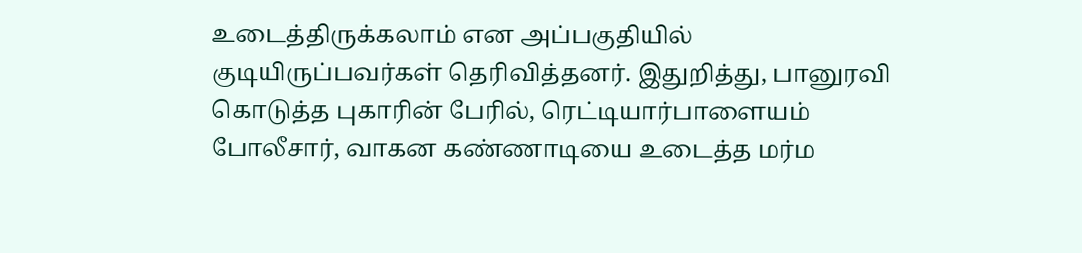உடைத்திருக்கலாம் என அப்பகுதியில் குடியிருப்பவர்கள் தெரிவித்தனர். இதுறித்து, பானுரவி கொடுத்த புகாரின் பேரில், ரெட்டியார்பாளையம் போலீசார், வாகன கண்ணாடியை உடைத்த மர்ம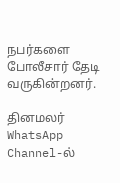நபர்களை போலீசார் தேடி வருகின்றனர்.

தினமலர் WhatsApp Channel-ல்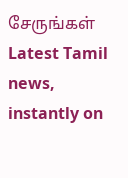சேருங்கள்
Latest Tamil news, instantly on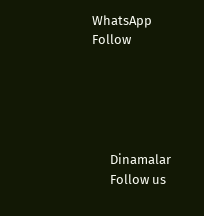WhatsApp
Follow





      Dinamalar
      Follow us